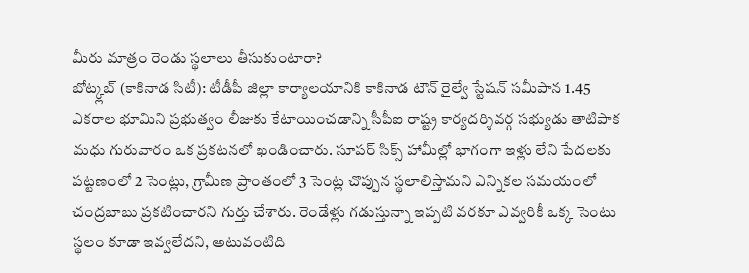మీరు మాత్రం రెండు స్థలాలు తీసుకుంటారా?
బోట్క్లబ్ (కాకినాడ సిటీ): టీడీపీ జిల్లా కార్యాలయానికి కాకినాడ టౌన్ రైల్వే స్టేషన్ సమీపాన 1.45 ఎకరాల భూమిని ప్రభుత్వం లీజుకు కేటాయించడాన్ని సీపీఐ రాష్ట్ర కార్యదర్శివర్గ సభ్యుడు తాటిపాక మధు గురువారం ఒక ప్రకటనలో ఖండించారు. సూపర్ సిక్స్ హామీల్లో భాగంగా ఇళ్లు లేని పేదలకు పట్టణంలో 2 సెంట్లు, గ్రామీణ ప్రాంతంలో 3 సెంట్ల చొప్పున స్థలాలిస్తామని ఎన్నికల సమయంలో చంద్రబాబు ప్రకటించారని గుర్తు చేశారు. రెండేళ్లు గడుస్తున్నా ఇప్పటి వరకూ ఎవ్వరికీ ఒక్క సెంటు స్థలం కూడా ఇవ్వలేదని, అటువంటిది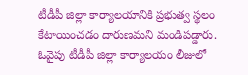టీడీపీ జిల్లా కార్యాలయానికి ప్రభుత్వ స్థలం కేటాయించడం దారుణమని మండిపడ్డారు. ఓవైపు టీడీపీ జిల్లా కార్యాలయం లీజులో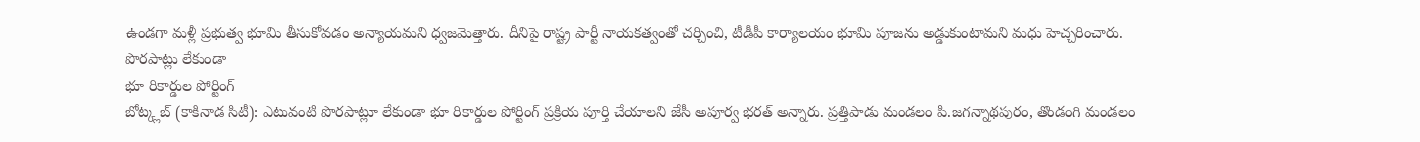ఉండగా మళ్లీ ప్రభుత్వ భూమి తీసుకోవడం అన్యాయమని ధ్వజమెత్తారు. దీనిపై రాష్ట్ర పార్టీ నాయకత్వంతో చర్చించి, టీడీపీ కార్యాలయం భూమి పూజను అడ్డుకుంటామని మధు హెచ్చరించారు.
పొరపాట్లు లేకుండా
భూ రికార్డుల పోర్టింగ్
బోట్క్లబ్ (కాకినాడ సిటీ): ఎటువంటి పొరపాట్లూ లేకుండా భూ రికార్డుల పోర్టింగ్ ప్రక్రియ పూర్తి చేయాలని జేసీ అపూర్వ భరత్ అన్నారు. ప్రత్తిపాడు మండలం పి.జగన్నాథపురం, తొండంగి మండలం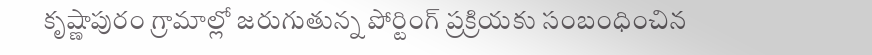కృష్ణాపురం గ్రామాల్లో జరుగుతున్న పోర్టింగ్ ప్రక్రియకు సంబంధించిన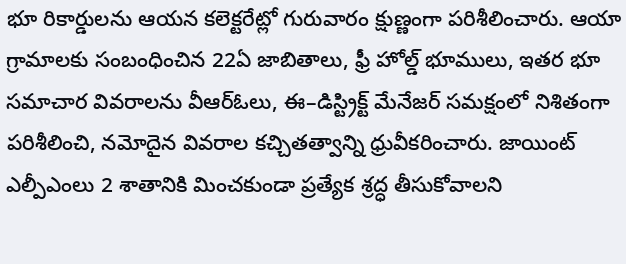భూ రికార్డులను ఆయన కలెక్టరేట్లో గురువారం క్షుణ్ణంగా పరిశీలించారు. ఆయా గ్రామాలకు సంబంధించిన 22ఏ జాబితాలు, ఫ్రీ హోల్డ్ భూములు, ఇతర భూ సమాచార వివరాలను వీఆర్ఓలు, ఈ–డిస్ట్రిక్ట్ మేనేజర్ సమక్షంలో నిశితంగా పరిశీలించి, నమోదైన వివరాల కచ్చితత్వాన్ని ధ్రువీకరించారు. జాయింట్ ఎల్పీఎంలు 2 శాతానికి మించకుండా ప్రత్యేక శ్రద్ధ తీసుకోవాలని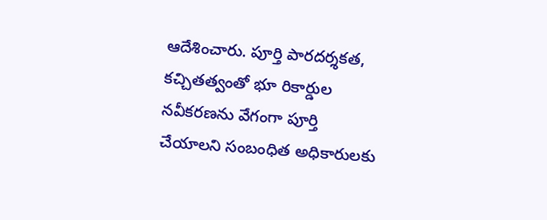ఆదేశించారు. పూర్తి పారదర్శకత, కచ్చితత్వంతో భూ రికార్డుల నవీకరణను వేగంగా పూర్తి చేయాలని సంబంధిత అధికారులకు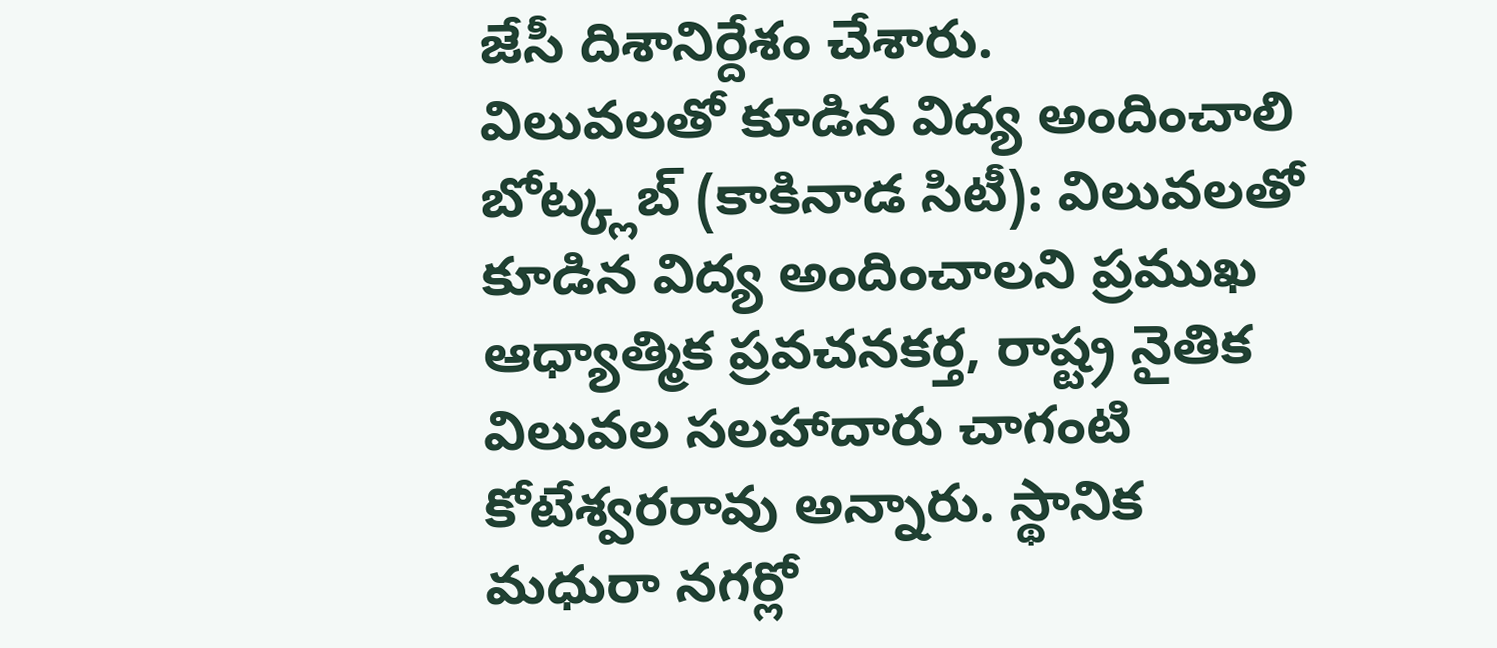జేసీ దిశానిర్దేశం చేశారు.
విలువలతో కూడిన విద్య అందించాలి
బోట్క్లబ్ (కాకినాడ సిటీ): విలువలతో కూడిన విద్య అందించాలని ప్రముఖ ఆధ్యాత్మిక ప్రవచనకర్త, రాష్ట్ర నైతిక విలువల సలహాదారు చాగంటి కోటేశ్వరరావు అన్నారు. స్థానిక మధురా నగర్లో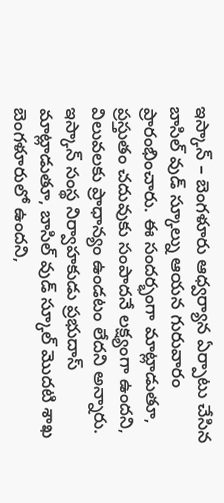ఇస్కాన్ – బెంగళూరు ఆధ్వర్యాన ఏర్పాటు చేసిన బాసిల్ వుడ్ స్కూల్ను ఆయన గురువారం ప్రారంభించారు. ఈ సందర్భంగా మాట్లాడుతూ, ప్రస్తుతం చదువుకు సంపాదనే లక్ష్యంగా ఉందని, విలువలకు ప్రాధాన్యం ఉండటం లేదని అన్నారు. ఇస్కాన్ సంస్థ నిర్వాహకుడు ప్రభుదాస్ మాట్లాడుతూ, బాసిల్ వుడ్ స్కూల్ మొదటి శాఖ బెంగళూరులో ఉందని,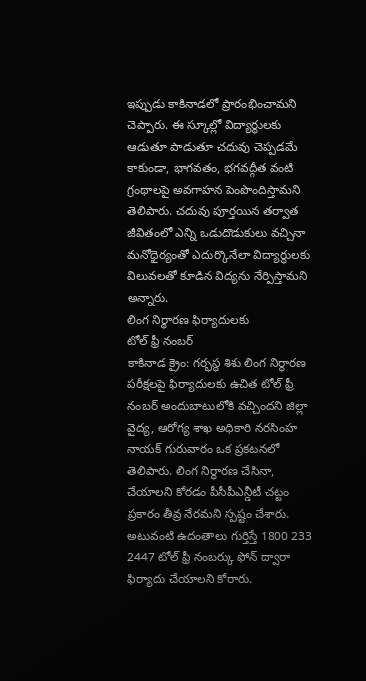ఇప్పుడు కాకినాడలో ప్రారంభించామని చెప్పారు. ఈ స్కూల్లో విద్యార్థులకు ఆడుతూ పాడుతూ చదువు చెప్పడమే కాకుండా, భాగవతం, భగవద్గీత వంటి గ్రంథాలపై అవగాహన పెంపొందిస్తామని తెలిపారు. చదువు పూర్తయిన తర్వాత జీవితంలో ఎన్ని ఒడుదొడుకులు వచ్చినా మనోధైర్యంతో ఎదుర్కొనేలా విద్యార్థులకు విలువలతో కూడిన విద్యను నేర్పిస్తామని అన్నారు.
లింగ నిర్ధారణ ఫిర్యాదులకు
టోల్ ఫ్రీ నంబర్
కాకినాడ క్రైం: గర్భస్థ శిశు లింగ నిర్థారణ పరీక్షలపై ఫిర్యాదులకు ఉచిత టోల్ ఫ్రీ నంబర్ అందుబాటులోకి వచ్చిందని జిల్లా వైద్య, ఆరోగ్య శాఖ అధికారి నరసింహ నాయక్ గురువారం ఒక ప్రకటనలో తెలిపారు. లింగ నిర్థారణ చేసినా, చేయాలని కోరడం పీసీపీఎన్డీటీ చట్టం ప్రకారం తీవ్ర నేరమని స్పష్టం చేశారు. అటువంటి ఉదంతాలు గుర్తిస్తే 1800 233 2447 టోల్ ఫ్రీ నంబర్కు ఫోన్ ద్వారా ఫిర్యాదు చేయాలని కోరారు.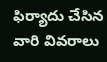ఫిర్యాదు చేసిన వారి వివరాలు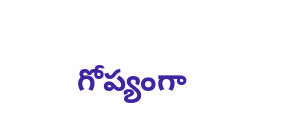గోప్యంగా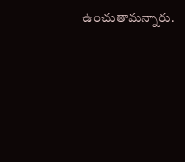ఉంచుతామన్నారు.